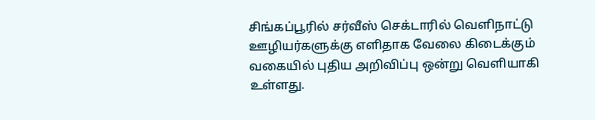சிங்கப்பூரில் சர்வீஸ் செக்டாரில் வெளிநாட்டு ஊழியர்களுக்கு எளிதாக வேலை கிடைக்கும் வகையில் புதிய அறிவிப்பு ஒன்று வெளியாகி உள்ளது.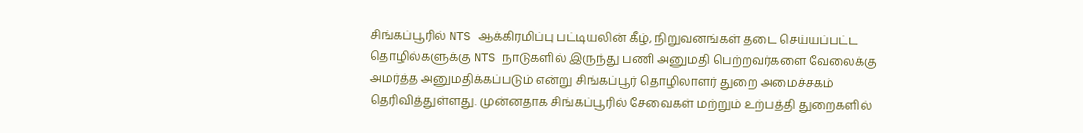சிங்கப்பூரில் NTS ஆக்கிரமிப்பு பட்டியலின் கீழ், நிறுவனங்கள் தடை செய்யப்பட்ட தொழில்களுக்கு NTS நாடுகளில் இருந்து பணி அனுமதி பெற்றவர்களை வேலைக்கு அமர்த்த அனுமதிக்கப்படும் என்று சிங்கப்பூர் தொழிலாளர் துறை அமைச்சகம் தெரிவித்துள்ளது. முன்னதாக சிங்கப்பூரில் சேவைகள் மற்றும் உற்பத்தி துறைகளில்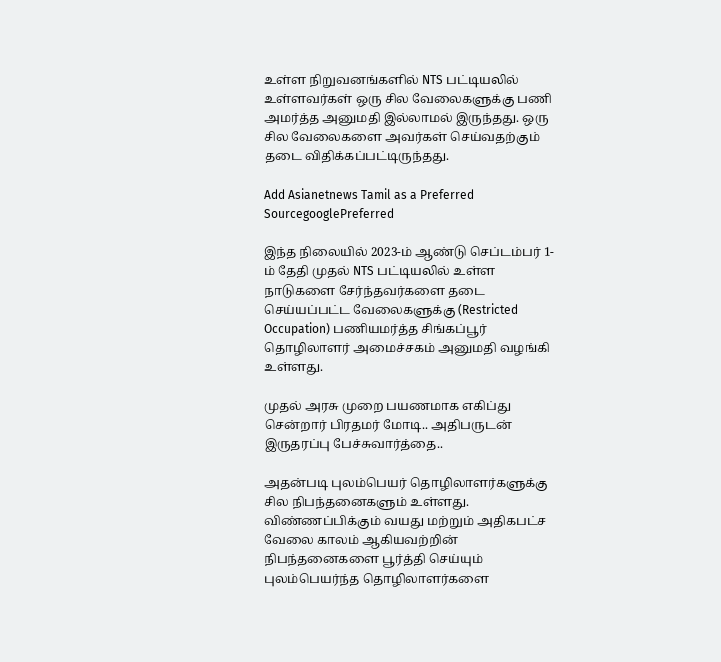உள்ள நிறுவனங்களில் NTS பட்டியலில் உள்ளவர்கள் ஒரு சில வேலைகளுக்கு பணி அமர்த்த அனுமதி இல்லாமல் இருந்தது. ஒரு சில வேலைகளை அவர்கள் செய்வதற்கும் தடை விதிக்கப்பட்டிருந்தது.

Add Asianetnews Tamil as a Preferred SourcegooglePreferred

இந்த நிலையில் 2023-ம் ஆண்டு செப்டம்பர் 1-ம் தேதி முதல் NTS பட்டியலில் உள்ள நாடுகளை சேர்ந்தவர்களை தடை செய்யப்பட்ட வேலைகளுக்கு (Restricted Occupation) பணியமர்த்த சிங்கப்பூர் தொழிலாளர் அமைச்சகம் அனுமதி வழங்கி உள்ளது.

முதல் அரசு முறை பயணமாக எகிப்து சென்றார் பிரதமர் மோடி.. அதிபருடன் இருதரப்பு பேச்சுவார்த்தை..

அதன்படி புலம்பெயர் தொழிலாளர்களுக்கு சில நிபந்தனைகளும் உள்ளது. விண்ணப்பிக்கும் வயது மற்றும் அதிகபட்ச வேலை காலம் ஆகியவற்றின் நிபந்தனைகளை பூர்த்தி செய்யும் புலம்பெயர்ந்த தொழிலாளர்களை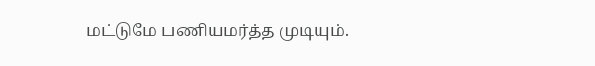மட்டுமே பணியமர்த்த முடியும்.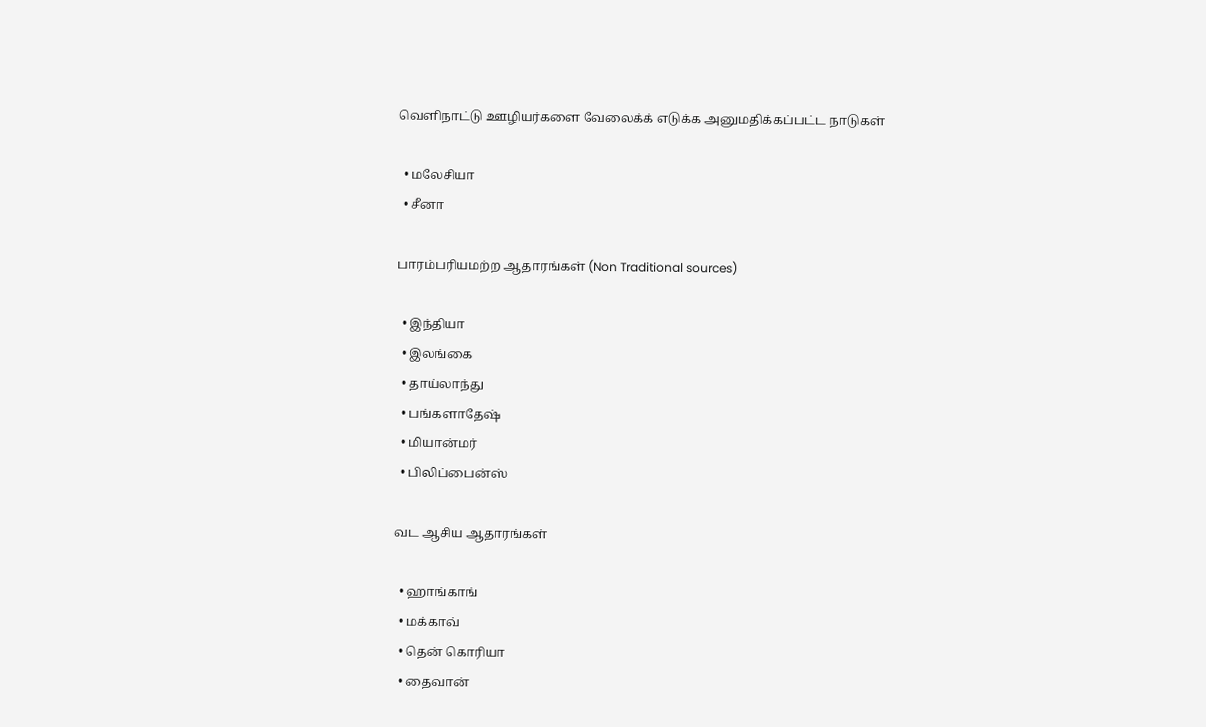வெளிநாட்டு ஊழியர்களை வேலைக்க் எடுக்க அனுமதிக்கப்பட்ட நாடுகள்

  • மலேசியா
  • சீனா

பாரம்பரியமற்ற ஆதாரங்கள் (Non Traditional sources)

  • இந்தியா
  • இலங்கை
  • தாய்லாந்து
  • பங்களாதேஷ்
  • மியான்மர்
  • பிலிப்பைன்ஸ்

வட ஆசிய ஆதாரங்கள்

  • ஹாங்காங்
  • மக்காவ்
  • தென் கொரியா
  • தைவான்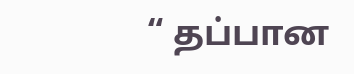“ தப்பான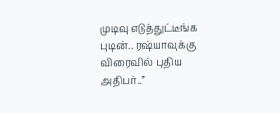முடிவு எடுத்துட்டீங்க புடின்.. ரஷ்யாவுக்கு விரைவில் புதிய அதிபர்..”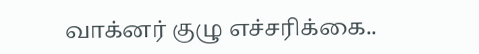வாக்னர் குழு எச்சரிக்கை..